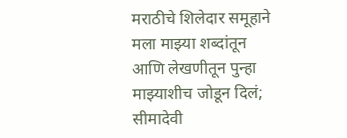मराठीचे शिलेदार समूहाने मला माझ्या शब्दांतून आणि लेखणीतून पुन्हा माझ्याशीच जोडून दिलं; सीमादेवी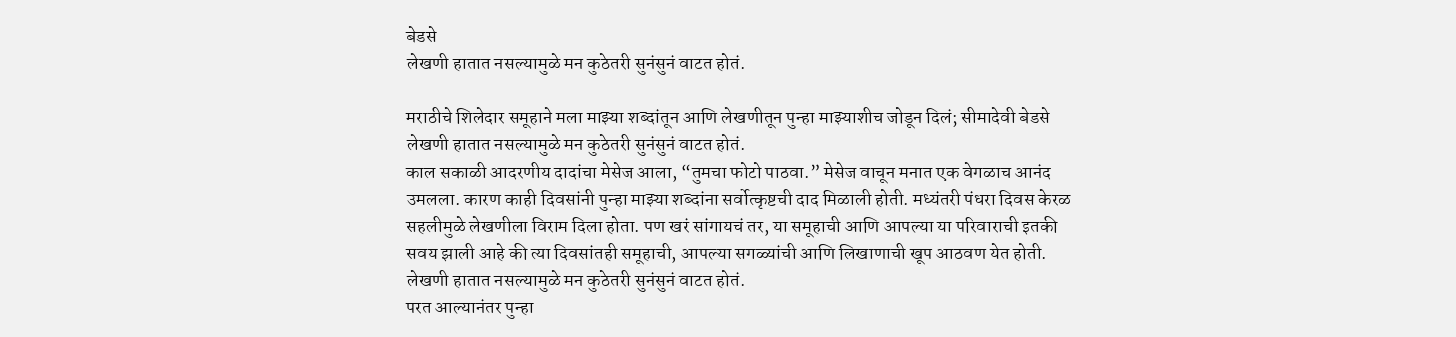बेडसे
लेखणी हातात नसल्यामुळे मन कुठेतरी सुनंसुनं वाटत होतं.

मराठीचे शिलेदार समूहाने मला माझ्या शब्दांतून आणि लेखणीतून पुन्हा माझ्याशीच जोडून दिलं; सीमादेवी बेडसे
लेखणी हातात नसल्यामुळे मन कुठेतरी सुनंसुनं वाटत होतं.
काल सकाळी आदरणीय दादांचा मेसेज आला, “तुमचा फोटो पाठवा.” मेसेज वाचून मनात एक वेगळाच आनंद उमलला. कारण काही दिवसांनी पुन्हा माझ्या शब्दांना सर्वोत्कृष्टची दाद मिळाली होती. मध्यंतरी पंधरा दिवस केरळ सहलीमुळे लेखणीला विराम दिला होता. पण खरं सांगायचं तर, या समूहाची आणि आपल्या या परिवाराची इतकी सवय झाली आहे की त्या दिवसांतही समूहाची, आपल्या सगळ्यांची आणि लिखाणाची खूप आठवण येत होती. लेखणी हातात नसल्यामुळे मन कुठेतरी सुनंसुनं वाटत होतं.
परत आल्यानंतर पुन्हा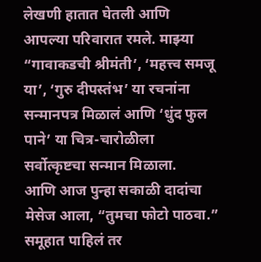लेखणी हातात घेतली आणि आपल्या परिवारात रमले. माझ्या “गावाकडची श्रीमंती’, ‘महत्त्व समजू या’, ‘गुरु दीपस्तंभ’ या रचनांना सन्मानपत्र मिळालं आणि ‘धुंद फुल पाने’ या चित्र-चारोळीला सर्वोत्कृष्टचा सन्मान मिळाला.
आणि आज पुन्हा सकाळी दादांचा मेसेज आला, “तुमचा फोटो पाठवा.” समूहात पाहिलं तर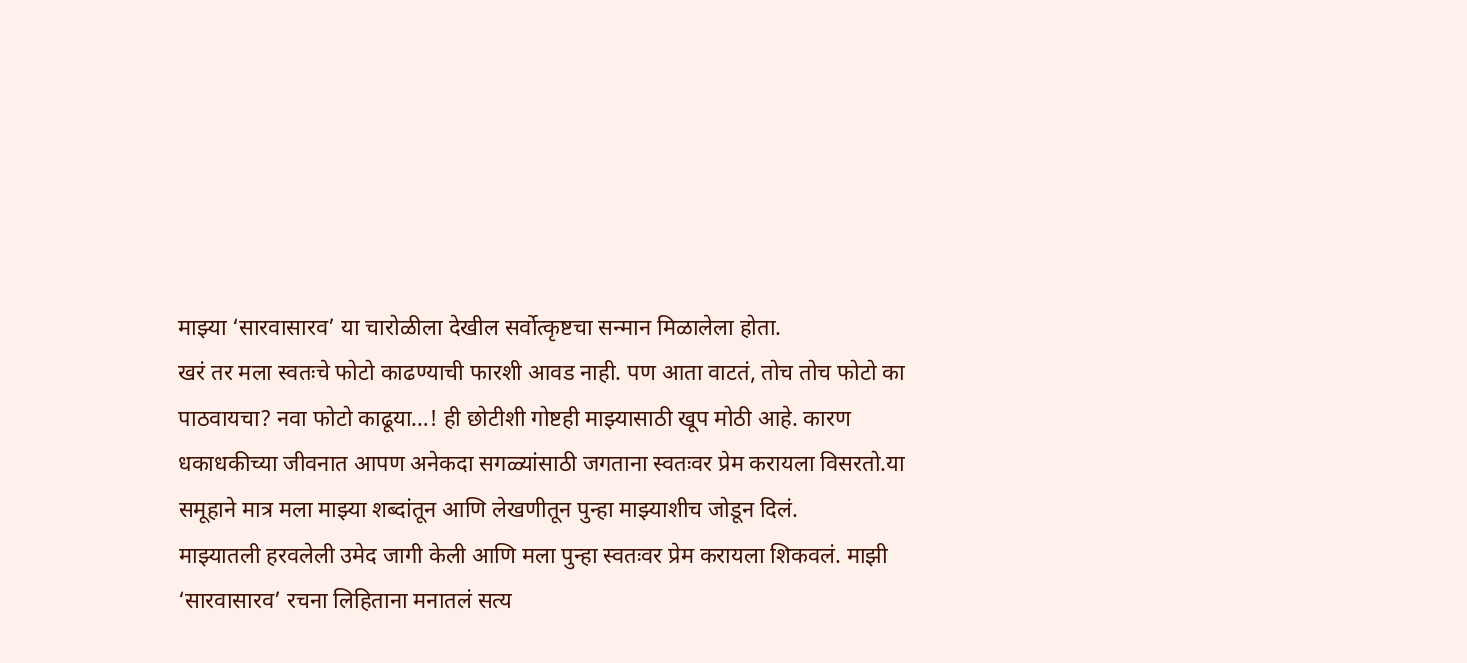माझ्या ‘सारवासारव’ या चारोळीला देखील सर्वोत्कृष्टचा सन्मान मिळालेला होता.
खरं तर मला स्वतःचे फोटो काढण्याची फारशी आवड नाही. पण आता वाटतं, तोच तोच फोटो का पाठवायचा? नवा फोटो काढूया…! ही छोटीशी गोष्टही माझ्यासाठी खूप मोठी आहे. कारण धकाधकीच्या जीवनात आपण अनेकदा सगळ्यांसाठी जगताना स्वतःवर प्रेम करायला विसरतो.या समूहाने मात्र मला माझ्या शब्दांतून आणि लेखणीतून पुन्हा माझ्याशीच जोडून दिलं.
माझ्यातली हरवलेली उमेद जागी केली आणि मला पुन्हा स्वतःवर प्रेम करायला शिकवलं. माझी ‘सारवासारव’ रचना लिहिताना मनातलं सत्य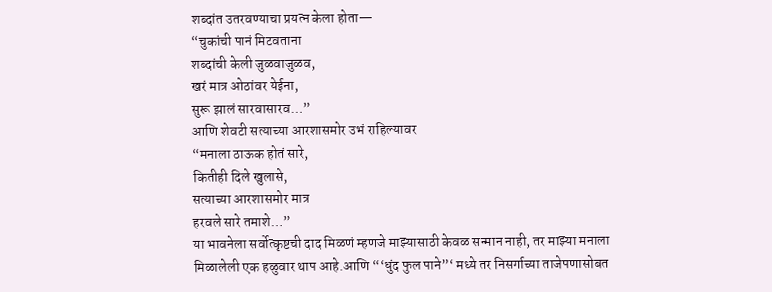शब्दांत उतरवण्याचा प्रयत्न केला होता—
“चुकांची पानं मिटवताना
शब्दांची केली जुळवाजुळव,
खरं मात्र ओठांवर येईना,
सुरू झालं सारवासारव…”
आणि शेवटी सत्याच्या आरशासमोर उभं राहिल्यावर
“मनाला ठाऊक होतं सारे,
कितीही दिले खुलासे,
सत्याच्या आरशासमोर मात्र
हरवले सारे तमाशे…”
या भावनेला सर्वोत्कृष्टची दाद मिळणं म्हणजे माझ्यासाठी केवळ सन्मान नाही, तर माझ्या मनाला मिळालेली एक हळुवार थाप आहे.आणि “‘धुंद फुल पाने”‘ मध्ये तर निसर्गाच्या ताजेपणासोबत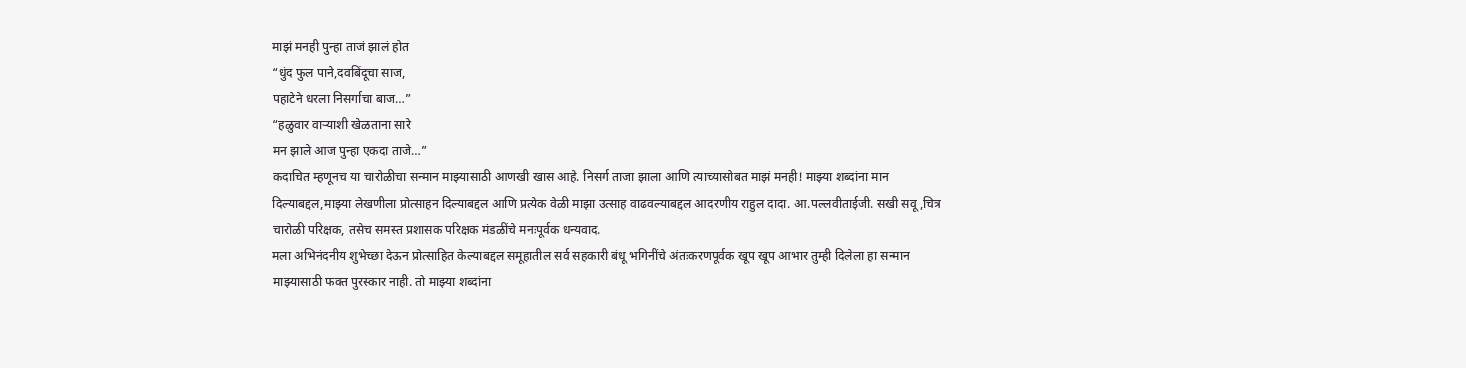माझं मनही पुन्हा ताजं झालं होत
“धुंद फुल पाने,दवबिंदूचा साज,
पहाटेने धरला निसर्गाचा बाज…”
“हळुवार वाऱ्याशी खेळताना सारे
मन झाले आज पुन्हा एकदा ताजे…”
कदाचित म्हणूनच या चारोळीचा सन्मान माझ्यासाठी आणखी खास आहे. निसर्ग ताजा झाला आणि त्याच्यासोबत माझं मनही! माझ्या शब्दांना मान दिल्याबद्दल,माझ्या लेखणीला प्रोत्साहन दिल्याबद्दल आणि प्रत्येक वेळी माझा उत्साह वाढवल्याबद्दल आदरणीय राहुल दादा. आ.पल्लवीताईजी. सखी सवू ,चित्र चारोळी परिक्षक, तसेच समस्त प्रशासक परिक्षक मंडळींचे मनःपूर्वक धन्यवाद.
मला अभिनंदनीय शुभेच्छा देऊन प्रोत्साहित केल्याबद्दल समूहातील सर्व सहकारी बंधू भगिनींचे अंतःकरणपूर्वक खूप खूप आभार तुम्ही दिलेला हा सन्मान माझ्यासाठी फक्त पुरस्कार नाही. तो माझ्या शब्दांना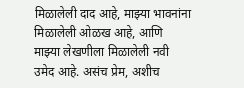मिळालेली दाद आहे, माझ्या भावनांना मिळालेली ओळख आहे, आणि माझ्या लेखणीला मिळालेली नवी उमेद आहे. असंच प्रेम, अशीच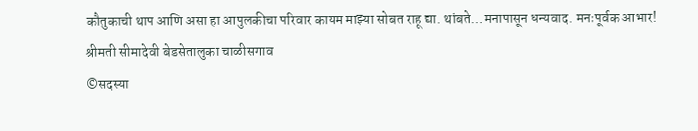कौतुकाची थाप आणि असा हा आपुलकीचा परिवार कायम माझ्या सोबत राहू द्या. थांबते…मनापासून धन्यवाद. मनःपूर्वक आभार!
श्रीमती सीमादेवी बेडसेतालुका चाळीसगाव
©सदस्या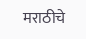मराठीचे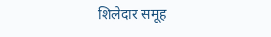शिलेदार समूह